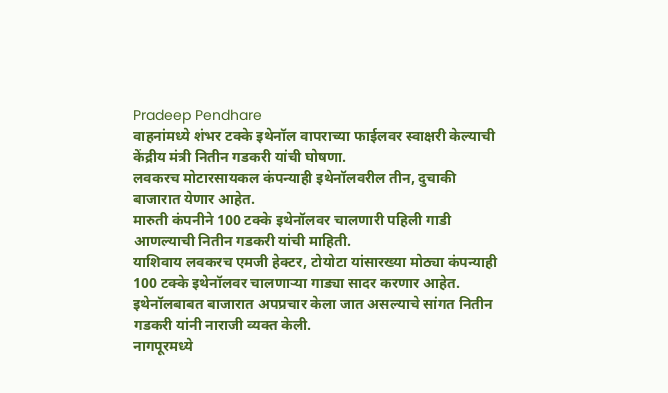Pradeep Pendhare
वाहनांमध्ये शंभर टक्के इथेनॉल वापराच्या फाईलवर स्वाक्षरी केल्याची केंद्रीय मंत्री नितीन गडकरी यांची घोषणा.
लवकरच मोटारसायकल कंपन्याही इथेनॉलवरील तीन, दुचाकी बाजारात येणार आहेत.
मारुती कंपनीने 100 टक्के इथेनॉलवर चालणारी पहिली गाडी आणल्याची नितीन गडकरी यांची माहिती.
याशिवाय लवकरच एमजी हेक्टर, टोयोटा यांसारख्या मोठ्या कंपन्याही 100 टक्के इथेनॉलवर चालणाऱ्या गाड्या सादर करणार आहेत.
इथेनॉलबाबत बाजारात अपप्रचार केला जात असल्याचे सांगत नितीन गडकरी यांनी नाराजी व्यक्त केली.
नागपूरमध्ये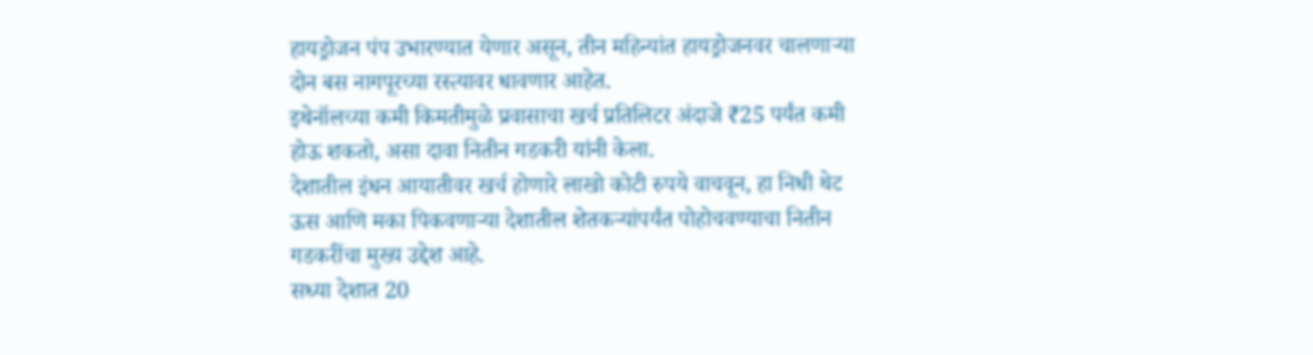हायड्रोजन पंप उभारण्यात येणार असून, तीन महिन्यांत हायड्रोजनवर चालणाऱ्या दोन बस नागपूरच्या रस्त्यावर धावणार आहेत.
इथेनॉलच्या कमी किमतीमुळे प्रवासाचा खर्च प्रतिलिटर अंदाजे ₹25 पर्यंत कमी होऊ शकतो, असा दावा नितीन गडकरी यांनी केला.
देशातील इंधन आयातीवर खर्च होणारे लाखो कोटी रुपये वाचवून, हा निधी थेट ऊस आणि मका पिकवणाऱ्या देशातील शेतकऱ्यांपर्यंत पोहोचवण्याचा नितीन गडकरींचा मुख्य उद्देश आहे.
सध्या देशात 20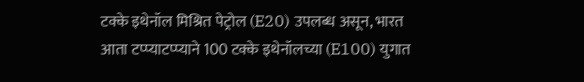टक्के इथेनॉल मिश्रित पेट्रोल (E20) उपलब्ध असून, भारत आता टप्प्याटप्प्याने 100 टक्के इथेनॉलच्या (E100) युगात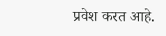प्रवेश करत आहे.